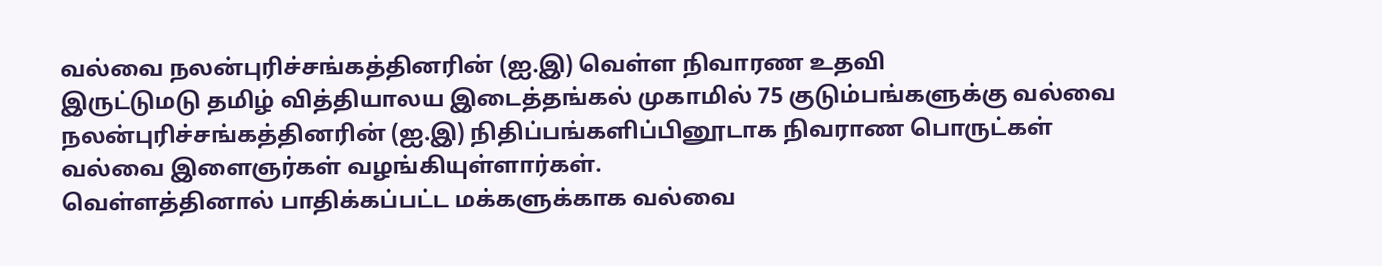வல்வை நலன்புரிச்சங்கத்தினரின் (ஐ.இ) வெள்ள நிவாரண உதவி
இருட்டுமடு தமிழ் வித்தியாலய இடைத்தங்கல் முகாமில் 75 குடும்பங்களுக்கு வல்வை நலன்புரிச்சங்கத்தினரின் (ஐ.இ) நிதிப்பங்களிப்பினூடாக நிவராண பொருட்கள் வல்வை இளைஞர்கள் வழங்கியுள்ளார்கள்.
வெள்ளத்தினால் பாதிக்கப்பட்ட மக்களுக்காக வல்வை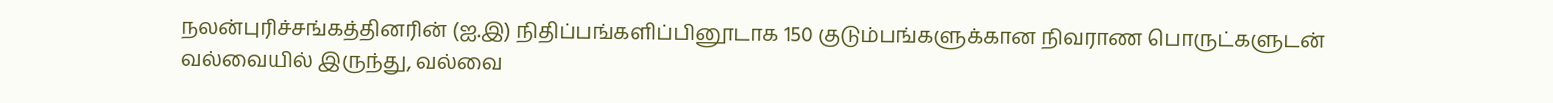நலன்புரிச்சங்கத்தினரின் (ஐ.இ) நிதிப்பங்களிப்பினூடாக 150 குடும்பங்களுக்கான நிவராண பொருட்களுடன் வல்வையில் இருந்து, வல்வை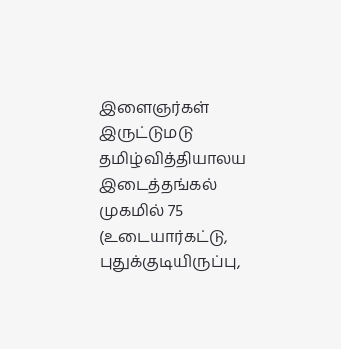இளைஞர்கள் இருட்டுமடு தமிழ்வித்தியாலய இடைத்தங்கல் முகமில் 75 (உடையார்கட்டு, புதுக்குடியிருப்பு,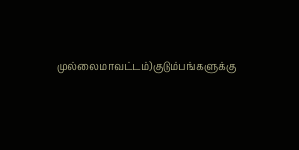முல்லைமாவட்டம்)குடும்பங்களுக்கு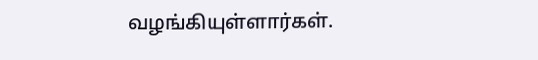வழங்கியுள்ளார்கள்.